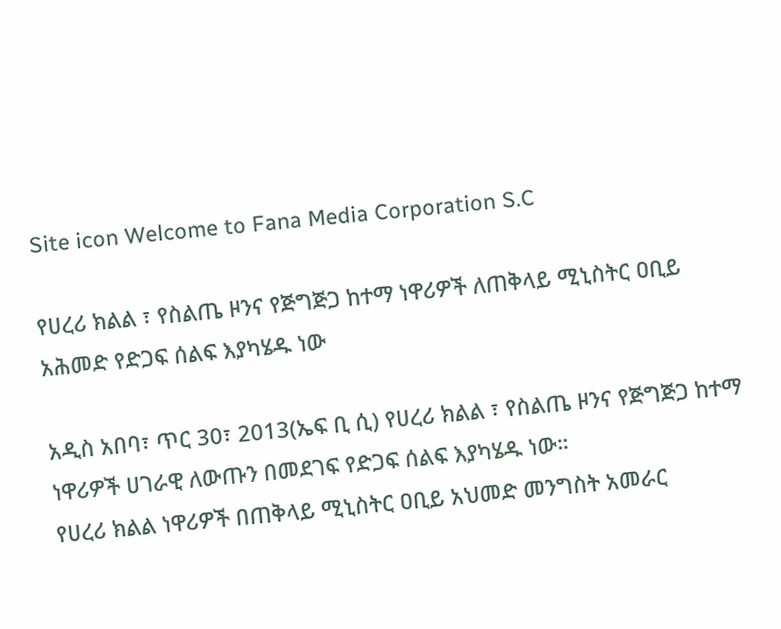Site icon Welcome to Fana Media Corporation S.C

የሀረሪ ክልል ፣ የስልጤ ዞንና የጅግጅጋ ከተማ ነዋሪዎች ለጠቅላይ ሚኒስትር ዐቢይ አሕመድ የድጋፍ ሰልፍ እያካሄዱ ነው

አዲስ አበባ፣ ጥር 30፣ 2013(ኤፍ ቢ ሲ) የሀረሪ ክልል ፣ የስልጤ ዞንና የጅግጅጋ ከተማ ነዋሪዎች ሀገራዊ ለውጡን በመደገፍ የድጋፍ ሰልፍ እያካሄዱ ነው።
የሀረሪ ክልል ነዋሪዎች በጠቅላይ ሚኒስትር ዐቢይ አህመድ መንግስት አመራር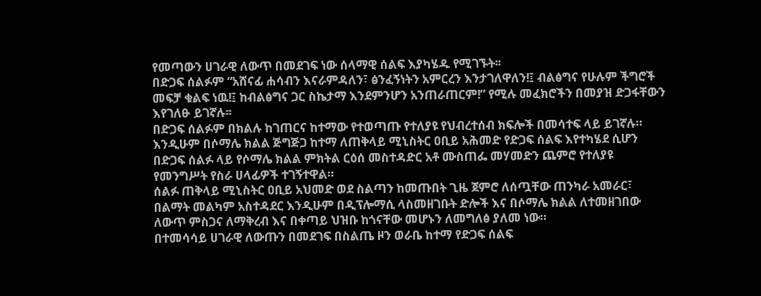የመጣውን ሀገራዊ ለውጥ በመደገፍ ነው ሰላማዊ ሰልፍ እያካሄዱ የሚገኙት፡፡
በድጋፍ ሰልፉም “አሸናፊ ሐሳብን እናራምዳለን፣ ፅንፈኝነትን አምርረን እንታገለዋለን!፤ ብልፅግና የሁሉም ችግሮች መፍቻ ቁልፍ ነዉ!፤ ከብልፅግና ጋር ስኬታማ እንደምንሆን አንጠራጠርም!” የሚሉ መፈክሮችን በመያዝ ድጋፋቸውን እየገለፁ ይገኛሉ፡፡
በድጋፍ ሰልፉም በክልሉ ከገጠርና ከተማው የተወጣጡ የተለያዩ የህብረተሰብ ክፍሎች በመሳተፍ ላይ ይገኛሉ።
እንዲሁም በሶማሌ ክልል ጅግጅጋ ከተማ ለጠቅላይ ሚኒስትር ዐቢይ አሕመድ የድጋፍ ሰልፍ እየተካሄደ ሲሆን በድጋፍ ሰልፉ ላይ የሶማሌ ክልል ምክትል ርዕሰ መስተዳድር አቶ ሙስጠፌ መሃመድን ጨምሮ የተለያዩ የመንግሥት የስራ ሀላፊዎች ተገኝተዋል።
ሰልፉ ጠቅላይ ሚኒስትር ዐቢይ አህመድ ወደ ስልጣን ከመጡበት ጊዜ ጀምሮ ለሰጧቸው ጠንካራ አመራር፣ በልማት መልካም አስተዳደር እንዲሁም በዲፕሎማሲ ላስመዘገቡት ድሎች እና በሶማሌ ክልል ለተመዘገበው ለውጥ ምስጋና ለማቅረብ እና በቀጣይ ህዝቡ ከጎናቸው መሆኑን ለመግለፅ ያለመ ነው።
በተመሳሳይ ሀገራዊ ለውጡን በመደገፍ በስልጤ ዞን ወራቤ ከተማ የድጋፍ ሰልፍ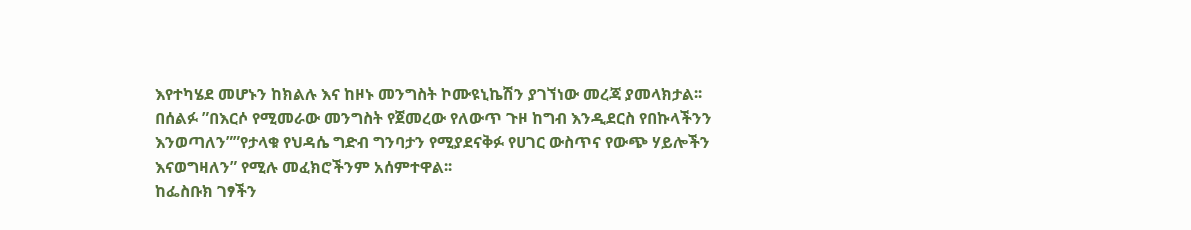እየተካሄደ መሆኑን ከክልሉ እና ከዞኑ መንግስት ኮሙዩኒኬሽን ያገኘነው መረጃ ያመላክታል፡፡
በሰልፉ ”በእርሶ የሚመራው መንግስት የጀመረው የለውጥ ጉዞ ከግብ እንዲደርስ የበኩላችንን እንወጣለን””የታላቁ የህዳሴ ግድብ ግንባታን የሚያደናቅፉ የሀገር ውስጥና የውጭ ሃይሎችን እናወግዛለን” የሚሉ መፈክሮችንም አሰምተዋል፡፡
ከፌስቡክ ገፃችን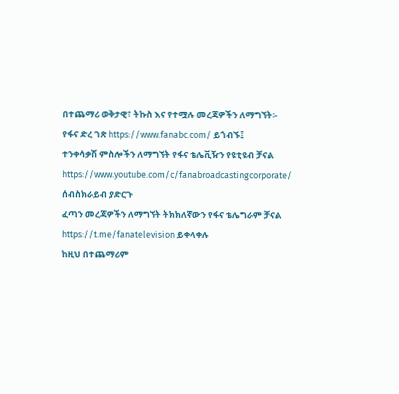በተጨማሪ ወቅታዊ፣ ትኩስ እና የተሟሉ መረጃዎችን ለማግኘት፡-
የፋና ድረ ገጽ https://www.fanabc.com/ ይጎብኙ፤
ተንቀሳቃሽ ምስሎችን ለማግኘት የፋና ቴሌቪዥን የዩቲዩብ ቻናል https://www.youtube.com/c/fanabroadcastingcorporate/ ሰብስክራይብ ያድርጉ
ፈጣን መረጃዎችን ለማግኘት ትክክለኛውን የፋና ቴሌግራም ቻናል https://t.me/fanatelevision ይቀላቀሉ
ከዚህ በተጨማሪም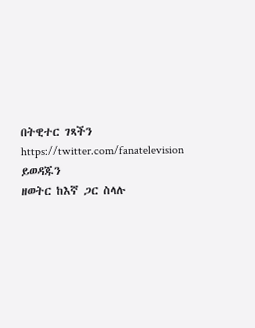በትዊተር ገጻችን https://twitter.com/fanatelevision ይወዳጁን
ዘወትር ከእኛ ጋር ስላሉ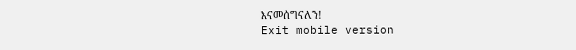እናመሰግናለን!
Exit mobile version